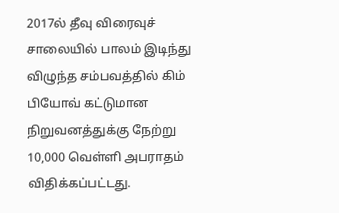2017ல் தீவு விரைவுச் சாலையில் பாலம் இடிந்து விழுந்த சம்பவத்தில் கிம் பியோவ் கட்டுமான நிறுவனத்துக்கு நேற்று 10,000 வெள்ளி அபராதம் விதிக்கப்பட்டது.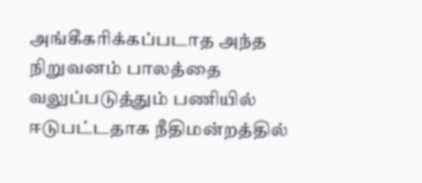அங்கீகரிக்கப்படாத அந்த நிறுவனம் பாலத்தை வலுப்படுத்தும் பணியில் ஈடுபட்டதாக நீதிமன்றத்தில்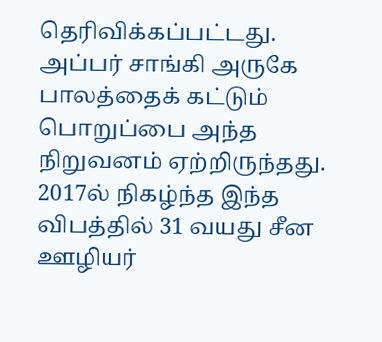தெரிவிக்கப்பட்டது.
அப்பர் சாங்கி அருகே பாலத்தைக் கட்டும் பொறுப்பை அந்த நிறுவனம் ஏற்றிருந்தது.
2017ல் நிகழ்ந்த இந்த விபத்தில் 31 வயது சீன ஊழியர்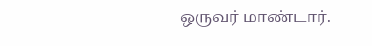ஒருவர் மாண்டார்.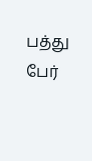பத்து பேர்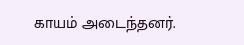காயம் அடைந்தனர்.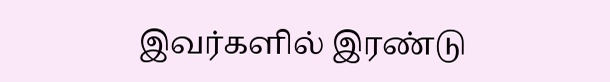இவர்களில் இரண்டு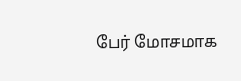பேர் மோசமாக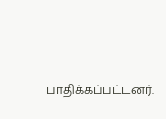பாதிக்கப்பட்டனர்.